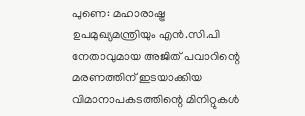പുണെ: മഹാരാഷ്ട്ര ഉപമുഖ്യമന്ത്രിയും എൻ.സി.പി നേതാവുമായ അജിത് പവാറിന്റെ മരണത്തിന് ഇടയാക്കിയ വിമാനാപകടത്തിന്റെ മിനിറ്റുകൾ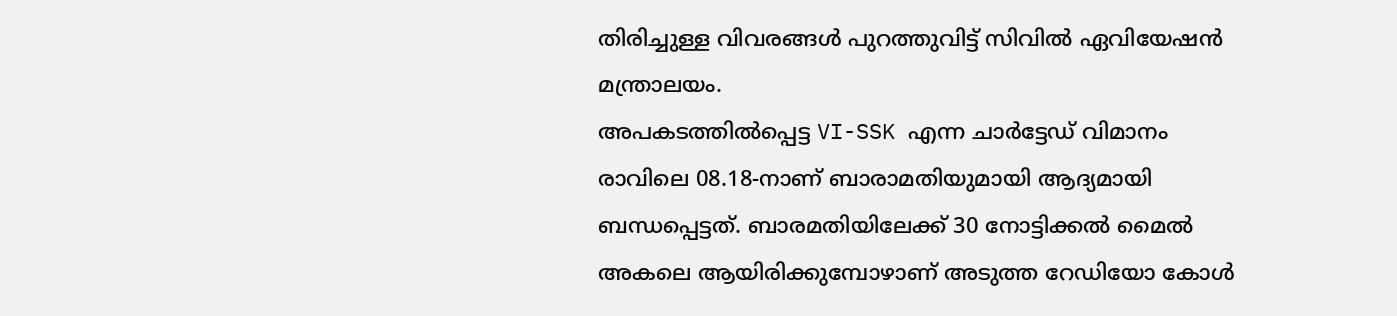തിരിച്ചുള്ള വിവരങ്ങൾ പുറത്തുവിട്ട് സിവിൽ ഏവിയേഷൻ മന്ത്രാലയം.
അപകടത്തിൽപ്പെട്ട VI-SSK എന്ന ചാർട്ടേഡ് വിമാനം രാവിലെ 08.18-നാണ് ബാരാമതിയുമായി ആദ്യമായി ബന്ധപ്പെട്ടത്. ബാരമതിയിലേക്ക് 30 നോട്ടിക്കൽ മൈൽ അകലെ ആയിരിക്കുമ്പോഴാണ് അടുത്ത റേഡിയോ കോൾ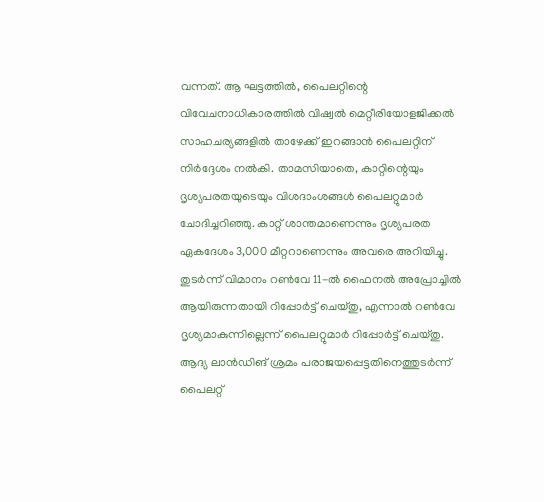വന്നത്. ആ ഘട്ടത്തിൽ, പൈലറ്റിന്റെ വിവേചനാധികാരത്തിൽ വിഷ്വൽ മെറ്റീരിയോളജിക്കൽ സാഹചര്യങ്ങളിൽ താഴേക്ക് ഇറങ്ങാൻ പൈലറ്റിന് നിർദ്ദേശം നൽകി. താമസിയാതെ, കാറ്റിന്റെയും ദൃശ്യപരതയുടെയും വിശദാംശങ്ങൾ പൈലറ്റുമാർ ചോദിച്ചറിഞ്ഞു. കാറ്റ് ശാന്തമാണെന്നും ദൃശ്യപരത ഏകദേശം 3,000 മീറ്ററാണെന്നും അവരെ അറിയിച്ചു. തുടർന്ന് വിമാനം റൺവേ 11-ൽ ഫൈനൽ അപ്രോച്ചിൽ ആയിരുന്നതായി റിപ്പോർട്ട് ചെയ്തു, എന്നാൽ റൺവേ ദൃശ്യമാകുന്നില്ലെന്ന് പൈലറ്റുമാർ റിപ്പോർട്ട് ചെയ്തു. ആദ്യ ലാൻഡിങ് ശ്രമം പരാജയപ്പെട്ടതിനെത്തുടർന്ന് പൈലറ്റ്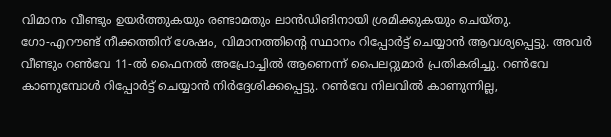വിമാനം വീണ്ടും ഉയർത്തുകയും രണ്ടാമതും ലാൻഡിങിനായി ശ്രമിക്കുകയും ചെയ്തു.
ഗോ-എറൗണ്ട് നീക്കത്തിന് ശേഷം, വിമാനത്തിന്റെ സ്ഥാനം റിപ്പോർട്ട് ചെയ്യാൻ ആവശ്യപ്പെട്ടു. അവർ വീണ്ടും റൺവേ 11-ൽ ഫൈനൽ അപ്രോച്ചിൽ ആണെന്ന് പൈലറ്റുമാർ പ്രതികരിച്ചു. റൺവേ കാണുമ്പോൾ റിപ്പോർട്ട് ചെയ്യാൻ നിർദ്ദേശിക്കപ്പെട്ടു. റൺവേ നിലവിൽ കാണുന്നില്ല,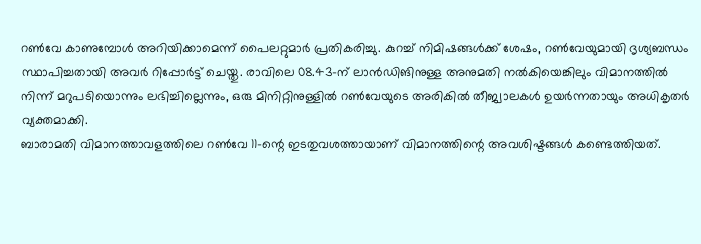റൺവേ കാണുമ്പോൾ അറിയിക്കാമെന്ന് പൈലറ്റുമാർ പ്രതികരിച്ചു. കുറച്ച് നിമിഷങ്ങൾക്ക് ശേഷം, റൺവേയുമായി ദൃശ്യബന്ധം സ്ഥാപിച്ചതായി അവർ റിപ്പോർട്ട് ചെയ്തു. രാവിലെ 08.43-ന് ലാൻഡിങിനുള്ള അനുമതി നൽകിയെങ്കിലും വിമാനത്തിൽ നിന്ന് മറുപടിയൊന്നും ലഭിച്ചില്ലെന്നും, ഒരു മിനിറ്റിനുള്ളിൽ റൺവേയുടെ അരികിൽ തീജ്വാലകൾ ഉയർന്നതായും അധികൃതർ വ്യക്തമാക്കി.
ബാരാമതി വിമാനത്താവളത്തിലെ റൺവേ 11-ന്റെ ഇടതുവശത്തായാണ് വിമാനത്തിന്റെ അവശിഷ്ടങ്ങൾ കണ്ടെത്തിയത്.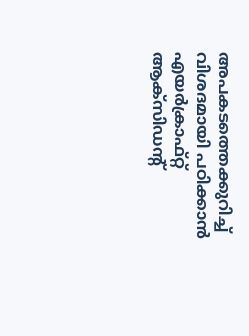അപകടത്തെക്കുറിച്ച് വിശദമായി പഠിക്കാൻ എയർക്രാഫ്റ്റ് ആക്സിഡന്റ്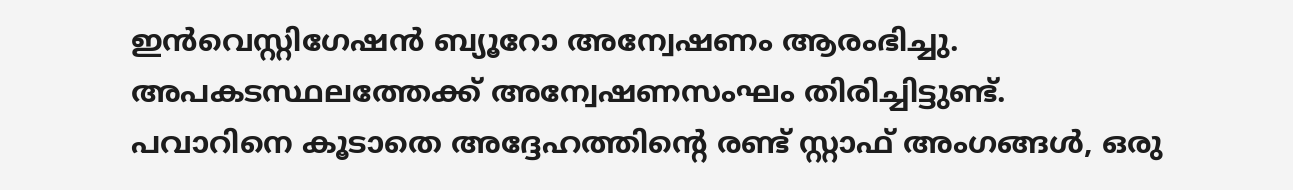ഇൻവെസ്റ്റിഗേഷൻ ബ്യൂറോ അന്വേഷണം ആരംഭിച്ചു. അപകടസ്ഥലത്തേക്ക് അന്വേഷണസംഘം തിരിച്ചിട്ടുണ്ട്.
പവാറിനെ കൂടാതെ അദ്ദേഹത്തിന്റെ രണ്ട് സ്റ്റാഫ് അംഗങ്ങൾ, ഒരു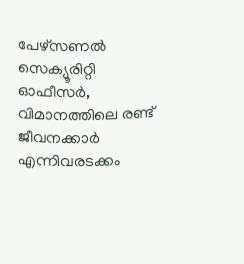പേഴ്സണൽ സെക്യൂരിറ്റി ഓഫീസർ, വിമാനത്തിലെ രണ്ട് ജീവനക്കാർ എന്നിവരടക്കം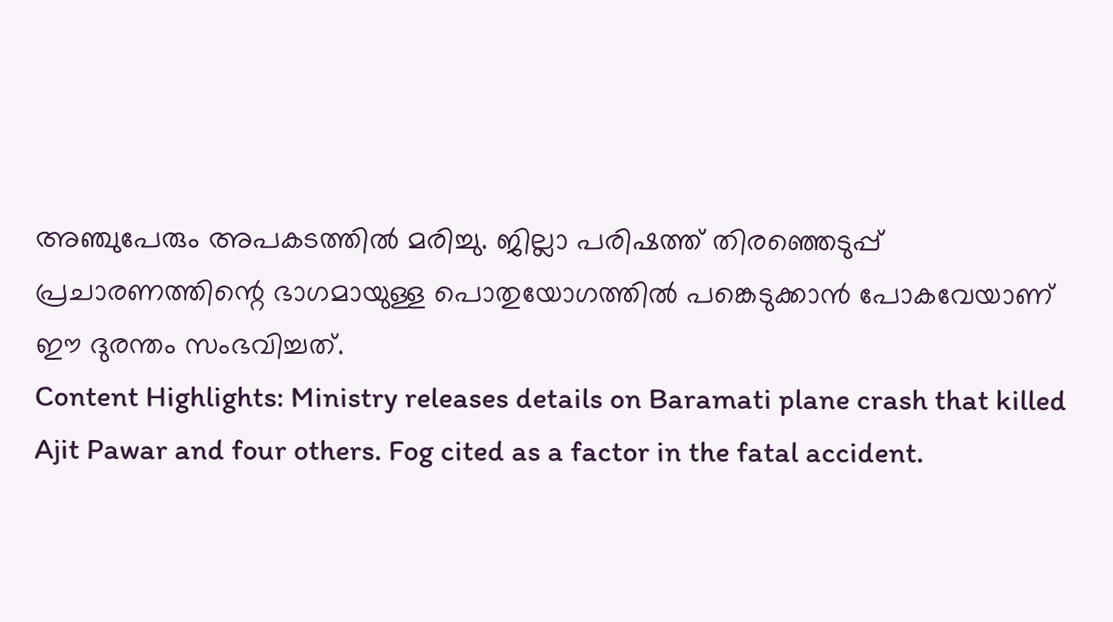അഞ്ചുപേരും അപകടത്തിൽ മരിച്ചു. ജില്ലാ പരിഷത്ത് തിരഞ്ഞെടുപ്പ് പ്രചാരണത്തിന്റെ ഭാഗമായുള്ള പൊതുയോഗത്തിൽ പങ്കെടുക്കാൻ പോകവേയാണ് ഈ ദുരന്തം സംഭവിച്ചത്.
Content Highlights: Ministry releases details on Baramati plane crash that killed Ajit Pawar and four others. Fog cited as a factor in the fatal accident.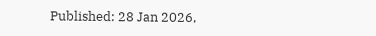Published: 28 Jan 2026,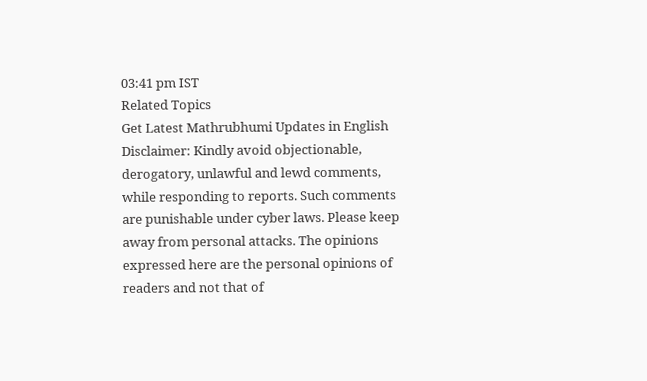03:41 pm IST
Related Topics
Get Latest Mathrubhumi Updates in English
Disclaimer: Kindly avoid objectionable, derogatory, unlawful and lewd comments, while responding to reports. Such comments are punishable under cyber laws. Please keep away from personal attacks. The opinions expressed here are the personal opinions of readers and not that of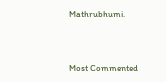Mathrubhumi.



Most Commented